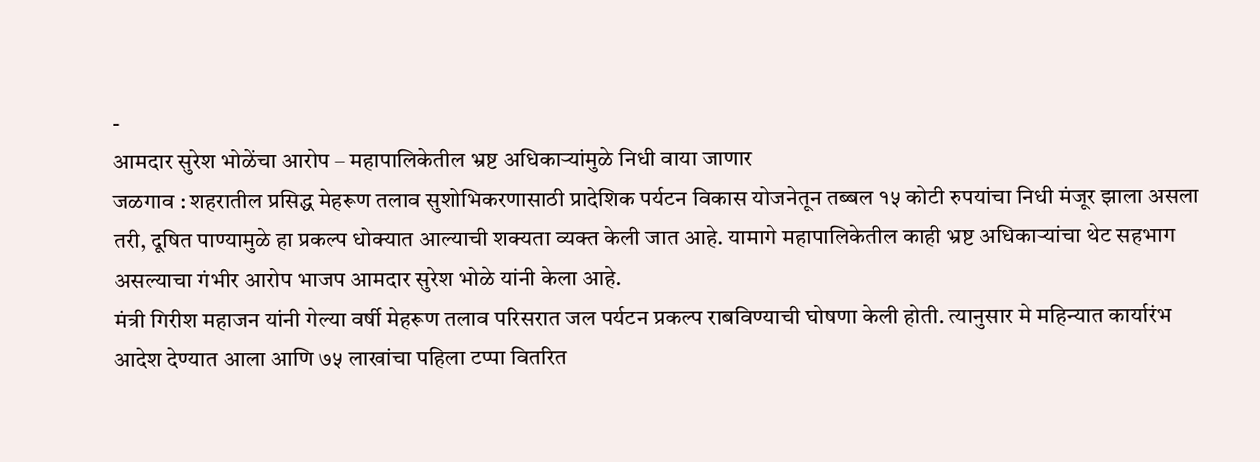-
आमदार सुरेश भोळेंचा आरोप – महापालिकेतील भ्रष्ट अधिकाऱ्यांमुळे निधी वाया जाणार
जळगाव : शहरातील प्रसिद्ध मेहरूण तलाव सुशोभिकरणासाठी प्रादेशिक पर्यटन विकास योजनेतून तब्बल १५ कोटी रुपयांचा निधी मंजूर झाला असला तरी, दूषित पाण्यामुळे हा प्रकल्प धोक्यात आल्याची शक्यता व्यक्त केली जात आहे. यामागे महापालिकेतील काही भ्रष्ट अधिकाऱ्यांचा थेट सहभाग असल्याचा गंभीर आरोप भाजप आमदार सुरेश भोळे यांनी केला आहे.
मंत्री गिरीश महाजन यांनी गेल्या वर्षी मेहरूण तलाव परिसरात जल पर्यटन प्रकल्प राबविण्याची घोषणा केली होती. त्यानुसार मे महिन्यात कार्यारंभ आदेश देण्यात आला आणि ७५ लाखांचा पहिला टप्पा वितरित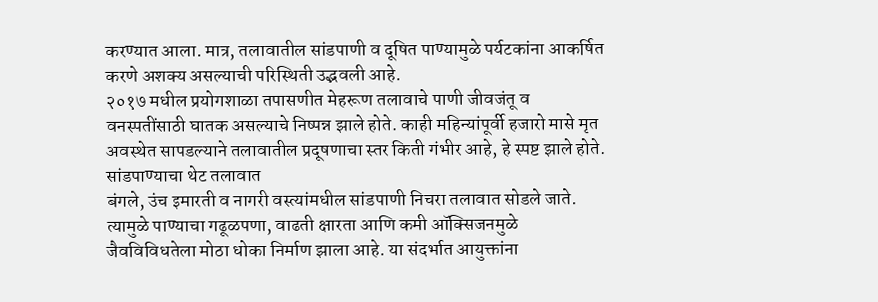करण्यात आला. मात्र, तलावातील सांडपाणी व दूषित पाण्यामुळे पर्यटकांना आकर्षित करणे अशक्य असल्याची परिस्थिती उद्भवली आहे.
२०१७ मधील प्रयोगशाळा तपासणीत मेहरूण तलावाचे पाणी जीवजंतू व वनस्पतींसाठी घातक असल्याचे निष्पन्न झाले होते. काही महिन्यांपूर्वी हजारो मासे मृत अवस्थेत सापडल्याने तलावातील प्रदूषणाचा स्तर किती गंभीर आहे, हे स्पष्ट झाले होते.
सांडपाण्याचा थेट तलावात
बंगले, उंच इमारती व नागरी वस्त्यांमधील सांडपाणी निचरा तलावात सोडले जाते. त्यामुळे पाण्याचा गढूळपणा, वाढती क्षारता आणि कमी ऑक्सिजनमुळे जैवविविधतेला मोठा धोका निर्माण झाला आहे. या संदर्भात आयुक्तांना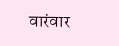वारंवार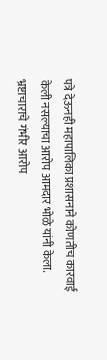पत्रे देऊनही महापालिका प्रशासनाने कोणतीच कारवाई केली नसल्याचा आरोप आमदार भोळे यांनी केला.
भ्रष्टाचाराचे गंभीर आरोप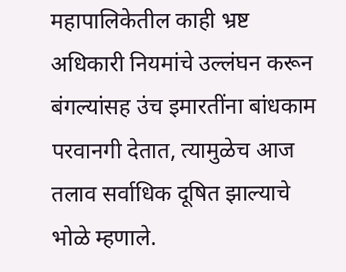महापालिकेतील काही भ्रष्ट अधिकारी नियमांचे उल्लंघन करून बंगल्यांसह उंच इमारतींना बांधकाम परवानगी देतात, त्यामुळेच आज तलाव सर्वाधिक दूषित झाल्याचे भोळे म्हणाले.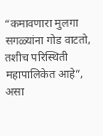“कमावणारा मुलगा सगळ्यांना गोड वाटतो, तशीच परिस्थिती महापालिकेत आहे”, असा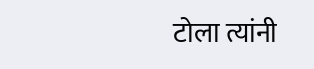टोला त्यांनी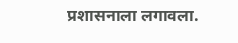प्रशासनाला लगावला.